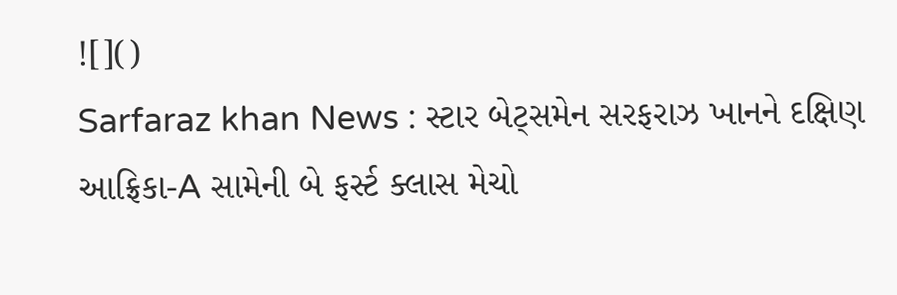![]()
Sarfaraz khan News : સ્ટાર બેટ્સમેન સરફરાઝ ખાનને દક્ષિણ આફ્રિકા-A સામેની બે ફર્સ્ટ ક્લાસ મેચો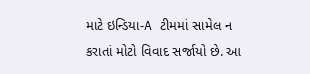માટે ઇન્ડિયા-A ટીમમાં સામેલ ન કરાતાં મોટો વિવાદ સર્જાયો છે. આ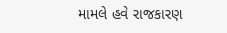મામલે હવે રાજકારણ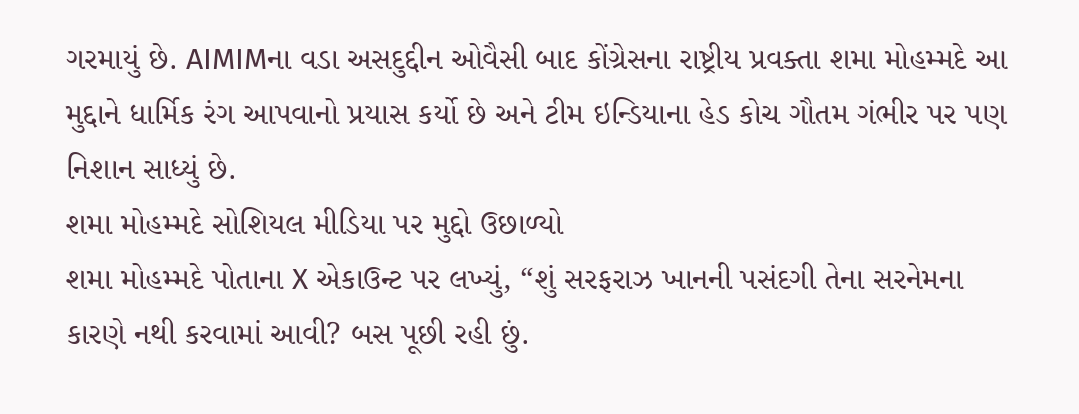ગરમાયું છે. AIMIMના વડા અસદુદ્દીન ઓવૈસી બાદ કોંગ્રેસના રાષ્ટ્રીય પ્રવક્તા શમા મોહમ્મદે આ મુદ્દાને ધાર્મિક રંગ આપવાનો પ્રયાસ કર્યો છે અને ટીમ ઇન્ડિયાના હેડ કોચ ગૌતમ ગંભીર પર પણ નિશાન સાધ્યું છે.
શમા મોહમ્મદે સોશિયલ મીડિયા પર મુદ્દો ઉછાળ્યો
શમા મોહમ્મદે પોતાના X એકાઉન્ટ પર લખ્યું, “શું સરફરાઝ ખાનની પસંદગી તેના સરનેમના કારણે નથી કરવામાં આવી? બસ પૂછી રહી છું.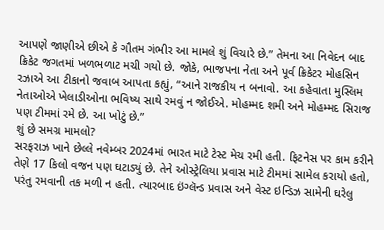આપણે જાણીએ છીએ કે ગૌતમ ગંભીર આ મામલે શું વિચારે છે.” તેમના આ નિવેદન બાદ ક્રિકેટ જગતમાં ખળભળાટ મચી ગયો છે. જોકે, ભાજપના નેતા અને પૂર્વ ક્રિકેટર મોહસિન રઝાએ આ ટીકાનો જવાબ આપતા કહ્યું, “આને રાજકીય ન બનાવો. આ કહેવાતા મુસ્લિમ નેતાઓએ ખેલાડીઓના ભવિષ્ય સાથે રમવું ન જોઈએ. મોહમ્મદ શમી અને મોહમ્મદ સિરાજ પણ ટીમમાં રમે છે. આ ખોટું છે.”
શું છે સમગ્ર મામલો?
સરફરાઝ ખાને છેલ્લે નવેમ્બર 2024માં ભારત માટે ટેસ્ટ મેચ રમી હતી. ફિટનેસ પર કામ કરીને તેણે 17 કિલો વજન પણ ઘટાડ્યું છે. તેને ઓસ્ટ્રેલિયા પ્રવાસ માટે ટીમમાં સામેલ કરાયો હતો, પરંતુ રમવાની તક મળી ન હતી. ત્યારબાદ ઇંગ્લૅન્ડ પ્રવાસ અને વેસ્ટ ઇન્ડિઝ સામેની ઘરેલુ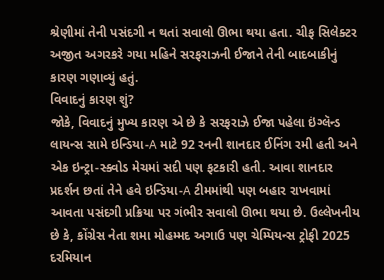શ્રેણીમાં તેની પસંદગી ન થતાં સવાલો ઊભા થયા હતા. ચીફ સિલેક્ટર અજીત અગરકરે ગયા મહિને સરફરાઝની ઈજાને તેની બાદબાકીનું કારણ ગણાવ્યું હતું.
વિવાદનું કારણ શું?
જોકે, વિવાદનું મુખ્ય કારણ એ છે કે સરફરાઝે ઈજા પહેલા ઇંગ્લૅન્ડ લાયન્સ સામે ઇન્ડિયા-A માટે 92 રનની શાનદાર ઈનિંગ રમી હતી અને એક ઇન્ટ્રા-સ્ક્વોડ મેચમાં સદી પણ ફટકારી હતી. આવા શાનદાર પ્રદર્શન છતાં તેને હવે ઇન્ડિયા-A ટીમમાંથી પણ બહાર રાખવામાં આવતા પસંદગી પ્રક્રિયા પર ગંભીર સવાલો ઊભા થયા છે. ઉલ્લેખનીય છે કે, કોંગ્રેસ નેતા શમા મોહમ્મદ અગાઉ પણ ચેમ્પિયન્સ ટ્રોફી 2025 દરમિયાન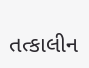તત્કાલીન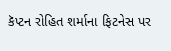કૅપ્ટન રોહિત શર્માના ફિટનેસ પર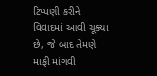ટિપ્પણી કરીને વિવાદમાં આવી ચૂક્યા છે, જે બાદ તેમણે માફી માંગવી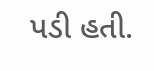પડી હતી.